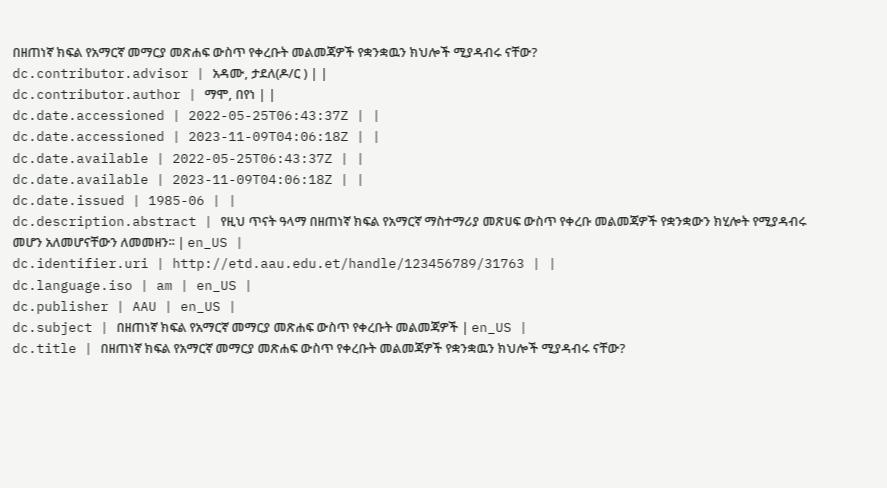በዘጠነኛ ክፍል የአማርኛ መማርያ መጽሐፍ ውስጥ የቀረቡት መልመጃዎች የቋንቋዉን ክህሎች ሚያዳብሩ ናቸው?
dc.contributor.advisor | አዳሙ, ታደለ(ዶ/ር ) | |
dc.contributor.author | ማሞ, በየነ | |
dc.date.accessioned | 2022-05-25T06:43:37Z | |
dc.date.accessioned | 2023-11-09T04:06:18Z | |
dc.date.available | 2022-05-25T06:43:37Z | |
dc.date.available | 2023-11-09T04:06:18Z | |
dc.date.issued | 1985-06 | |
dc.description.abstract | የዚህ ጥናት ዓላማ በዘጠነኛ ክፍል የአማርኛ ማስተማሪያ መጽሀፍ ውስጥ የቀረቡ መልመጃዎች የቋንቋውን ክሂሎት የሚያዳብሩ መሆን አለመሆናቸውን ለመመዘን፡፡ | en_US |
dc.identifier.uri | http://etd.aau.edu.et/handle/123456789/31763 | |
dc.language.iso | am | en_US |
dc.publisher | AAU | en_US |
dc.subject | በዘጠነኛ ክፍል የአማርኛ መማርያ መጽሐፍ ውስጥ የቀረቡት መልመጃዎች | en_US |
dc.title | በዘጠነኛ ክፍል የአማርኛ መማርያ መጽሐፍ ውስጥ የቀረቡት መልመጃዎች የቋንቋዉን ክህሎች ሚያዳብሩ ናቸው?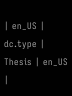| en_US |
dc.type | Thesis | en_US |